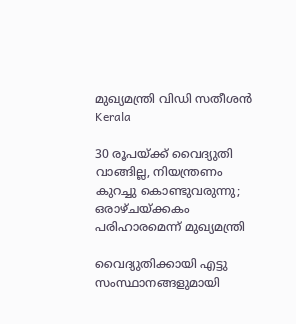മുഖ്യമന്ത്രി വിഡി സതീശൻ
Kerala

30 രൂപയ്ക്ക് വൈദ്യുതി വാങ്ങില്ല, നിയന്ത്രണം കുറച്ചു കൊണ്ടുവരുന്നു; ഒരാഴ്ചയ്ക്കകം പരിഹാരമെന്ന് മുഖ്യമന്ത്രി

വൈദ്യുതിക്കായി എട്ടു സംസ്ഥാനങ്ങളുമായി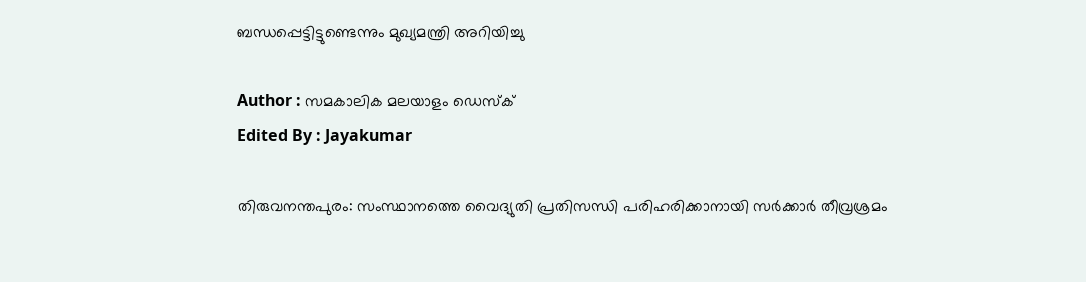ബന്ധപ്പെട്ടിട്ടുണ്ടെന്നും മുഖ്യമന്ത്രി അറിയിച്ചു

Author : സമകാലിക മലയാളം ഡെസ്ക്
Edited By : Jayakumar

തിരുവനന്തപുരം: സംസ്ഥാനത്തെ വൈദ്യുതി പ്രതിസന്ധി പരിഹരിക്കാനായി സര്‍ക്കാര്‍ തീവ്രശ്രമം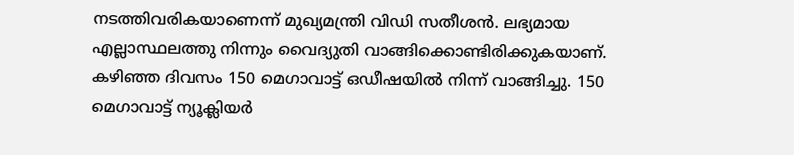നടത്തിവരികയാണെന്ന് മുഖ്യമന്ത്രി വിഡി സതീശന്‍. ലഭ്യമായ എല്ലാസ്ഥലത്തു നിന്നും വൈദ്യുതി വാങ്ങിക്കൊണ്ടിരിക്കുകയാണ്. കഴിഞ്ഞ ദിവസം 150 മെഗാവാട്ട് ഒഡീഷയില്‍ നിന്ന് വാങ്ങിച്ചു. 150 മെഗാവാട്ട് ന്യൂക്ലിയര്‍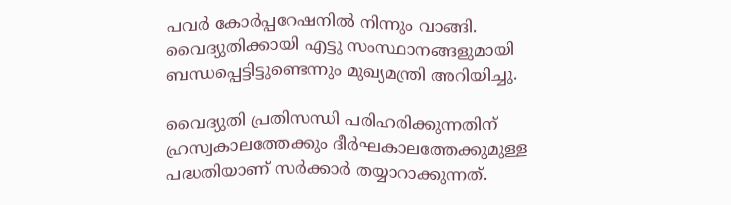പവര്‍ കോര്‍പ്പറേഷനില്‍ നിന്നും വാങ്ങി. വൈദ്യുതിക്കായി എട്ടു സംസ്ഥാനങ്ങളുമായി ബന്ധപ്പെട്ടിട്ടുണ്ടെന്നും മുഖ്യമന്ത്രി അറിയിച്ചു.

വൈദ്യുതി പ്രതിസന്ധി പരിഹരിക്കുന്നതിന് ഹ്രസ്വകാലത്തേക്കും ദീര്‍ഘകാലത്തേക്കുമുള്ള പദ്ധതിയാണ് സര്‍ക്കാര്‍ തയ്യാറാക്കുന്നത്.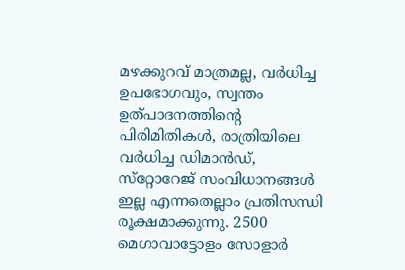മഴക്കുറവ് മാത്രമല്ല, വര്‍ധിച്ച ഉപഭോഗവും, സ്വന്തം ഉത്പാദനത്തിന്റെ പിരിമിതികള്‍, രാത്രിയിലെ വര്‍ധിച്ച ഡിമാന്‍ഡ്, സ്‌റ്റോറേജ് സംവിധാനങ്ങള്‍ ഇല്ല എന്നതെല്ലാം പ്രതിസന്ധി രൂക്ഷമാക്കുന്നു. 2500 മെഗാവാട്ടോളം സോളാര്‍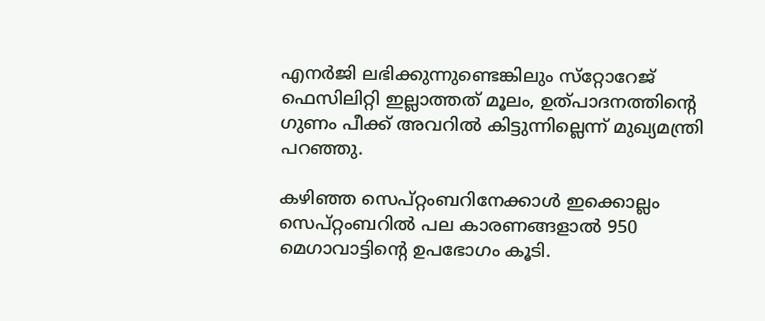എനര്‍ജി ലഭിക്കുന്നുണ്ടെങ്കിലും സ്‌റ്റോറേജ് ഫെസിലിറ്റി ഇല്ലാത്തത് മൂലം, ഉത്പാദനത്തിന്റെ ഗുണം പീക്ക് അവറില്‍ കിട്ടുന്നില്ലെന്ന് മുഖ്യമന്ത്രി പറഞ്ഞു.

കഴിഞ്ഞ സെപ്റ്റംബറിനേക്കാള്‍ ഇക്കൊല്ലം സെപ്റ്റംബറില്‍ പല കാരണങ്ങളാല്‍ 950 മെഗാവാട്ടിന്റെ ഉപഭോഗം കൂടി.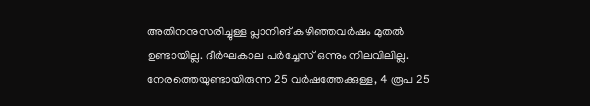അതിനനുസരിച്ചുള്ള പ്ലാനിങ് കഴിഞ്ഞവര്‍ഷം മുതല്‍ ഉണ്ടായില്ല. ദീര്‍ഘകാല പര്‍ച്ചേസ് ഒന്നും നിലവിലില്ല. നേരത്തെയുണ്ടായിരുന്ന 25 വര്‍ഷത്തേക്കുള്ള, 4 രൂപ 25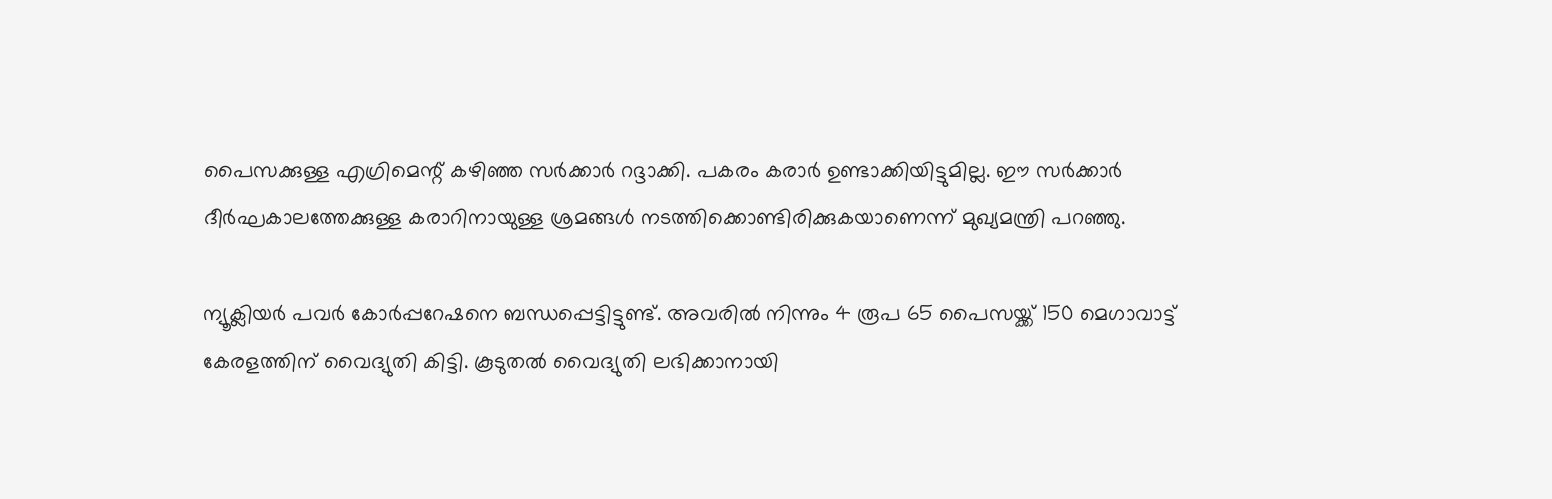പൈസക്കുള്ള എഗ്രിമെന്റ് കഴിഞ്ഞ സര്‍ക്കാര്‍ റദ്ദാക്കി. പകരം കരാര്‍ ഉണ്ടാക്കിയിട്ടുമില്ല. ഈ സര്‍ക്കാര്‍ ദീര്‍ഘകാലത്തേക്കുള്ള കരാറിനായുള്ള ശ്രമങ്ങള്‍ നടത്തിക്കൊണ്ടിരിക്കുകയാണെന്ന് മുഖ്യമന്ത്രി പറഞ്ഞു.

ന്യൂക്ലിയര്‍ പവര്‍ കോര്‍പ്പറേഷനെ ബന്ധപ്പെട്ടിട്ടുണ്ട്. അവരില്‍ നിന്നും 4 രൂപ 65 പൈസയ്ക്ക് 150 മെഗാവാട്ട് കേരളത്തിന് വൈദ്യുതി കിട്ടി. കൂടുതല്‍ വൈദ്യുതി ലഭിക്കാനായി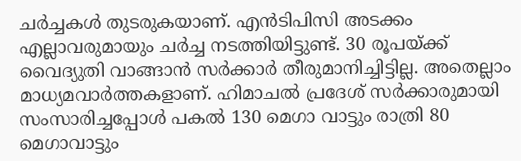ചര്‍ച്ചകള്‍ തുടരുകയാണ്. എന്‍ടിപിസി അടക്കം എല്ലാവരുമായും ചര്‍ച്ച നടത്തിയിട്ടുണ്ട്. 30 രൂപയ്ക്ക് വൈദ്യുതി വാങ്ങാന്‍ സര്‍ക്കാര്‍ തീരുമാനിച്ചിട്ടില്ല. അതെല്ലാം മാധ്യമവാര്‍ത്തകളാണ്. ഹിമാചല്‍ പ്രദേശ് സര്‍ക്കാരുമായി സംസാരിച്ചപ്പോള്‍ പകല്‍ 130 മെഗാ വാട്ടും രാത്രി 80 മെഗാവാട്ടും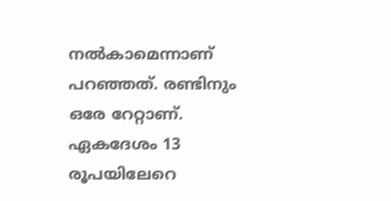നല്‍കാമെന്നാണ് പറഞ്ഞത്. രണ്ടിനും ഒരേ റേറ്റാണ്. ഏകദേശം 13 രൂപയിലേറെ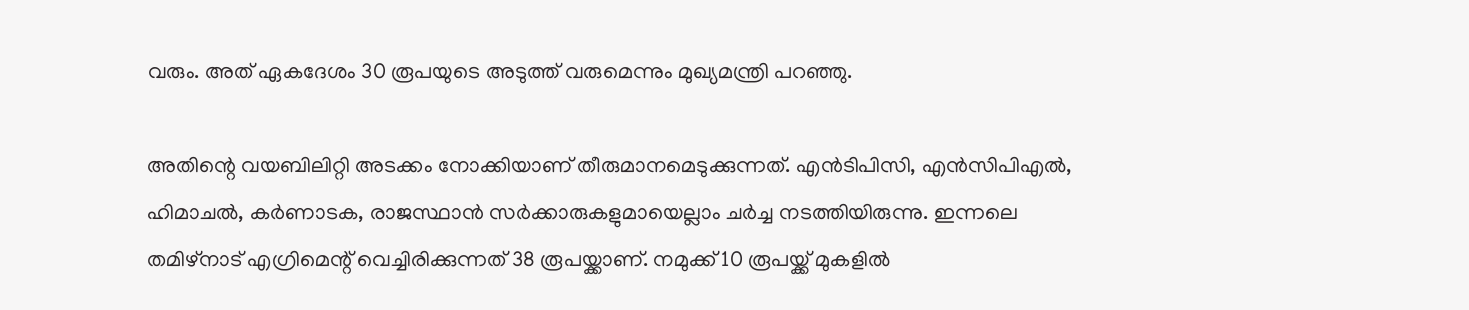വരും. അത് ഏകദേശം 30 രൂപയുടെ അടുത്ത് വരുമെന്നും മുഖ്യമന്ത്രി പറഞ്ഞു.

അതിന്റെ വയബിലിറ്റി അടക്കം നോക്കിയാണ് തീരുമാനമെടുക്കുന്നത്. എന്‍ടിപിസി, എന്‍സിപിഎല്‍, ഹിമാചല്‍, കര്‍ണാടക, രാജസ്ഥാന്‍ സര്‍ക്കാരുകളുമായെല്ലാം ചര്‍ച്ച നടത്തിയിരുന്നു. ഇന്നലെ തമിഴ്‌നാട് എഗ്രിമെന്റ് വെച്ചിരിക്കുന്നത് 38 രൂപയ്ക്കാണ്. നമുക്ക് 10 രൂപയ്ക്ക് മുകളില്‍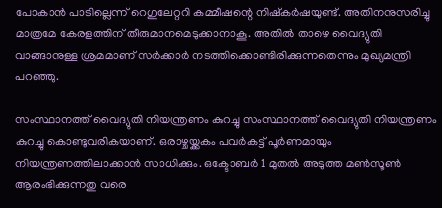പോകാന്‍ പാടില്ലെന്ന് റെഗുലേറ്ററി കമ്മീഷന്റെ നിഷ്‌കര്‍ഷയുണ്ട്. അതിനനുസരിച്ചു മാത്രമേ കേരളത്തിന് തീരുമാനമെടുക്കാനാകൂ. അതില്‍ താഴെ വൈദ്യുതി വാങ്ങാനുള്ള ശ്രമമാണ് സര്‍ക്കാര്‍ നടത്തിക്കൊണ്ടിരിക്കുന്നതെന്നും മുഖ്യമന്ത്രി പറഞ്ഞു.

സംസ്ഥാനത്ത് വൈദ്യുതി നിയന്ത്രണം കുറച്ചു സംസ്ഥാനത്ത് വൈദ്യുതി നിയന്ത്രണം കുറച്ചു കൊണ്ടുവരികയാണ്. ഒരാഴ്ചയ്ക്കകം പവര്‍കട്ട് പൂര്‍ണമായും നിയന്ത്രണത്തിലാക്കാന്‍ സാധിക്കും. ഒക്ടോബര്‍ 1 മുതല്‍ അടുത്ത മണ്‍സൂണ്‍ ആരംഭിക്കുന്നതു വരെ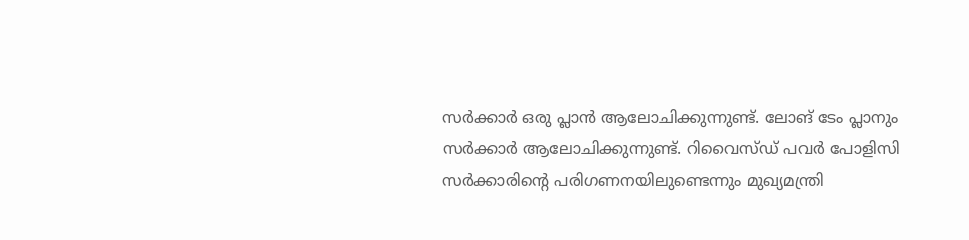സര്‍ക്കാര്‍ ഒരു പ്ലാന്‍ ആലോചിക്കുന്നുണ്ട്. ലോങ് ടേം പ്ലാനും സര്‍ക്കാര്‍ ആലോചിക്കുന്നുണ്ട്. റിവൈസ്ഡ് പവര്‍ പോളിസി സര്‍ക്കാരിന്റെ പരിഗണനയിലുണ്ടെന്നും മുഖ്യമന്ത്രി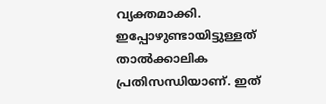വ്യക്തമാക്കി. ഇപ്പോഴുണ്ടായിട്ടുള്ളത് താല്‍ക്കാലിക പ്രതിസന്ധിയാണ്. ഇത്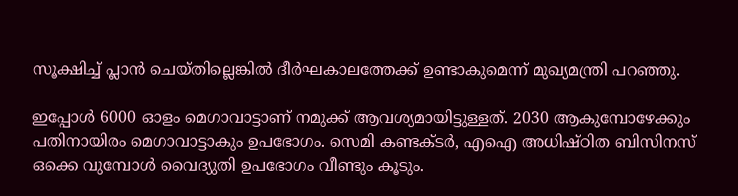സൂക്ഷിച്ച് പ്ലാന്‍ ചെയ്തില്ലെങ്കില്‍ ദീര്‍ഘകാലത്തേക്ക് ഉണ്ടാകുമെന്ന് മുഖ്യമന്ത്രി പറഞ്ഞു.

ഇപ്പോള്‍ 6000 ഓളം മെഗാവാട്ടാണ് നമുക്ക് ആവശ്യമായിട്ടുള്ളത്. 2030 ആകുമ്പോഴേക്കും പതിനായിരം മെഗാവാട്ടാകും ഉപഭോഗം. സെമി കണ്ടക്ടര്‍, എഐ അധിഷ്ഠിത ബിസിനസ് ഒക്കെ വുമ്പോള്‍ വൈദ്യുതി ഉപഭോഗം വീണ്ടും കൂടും.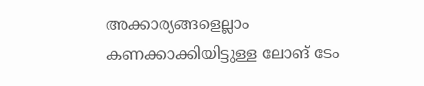അക്കാര്യങ്ങളെല്ലാം കണക്കാക്കിയിട്ടുള്ള ലോങ് ടേം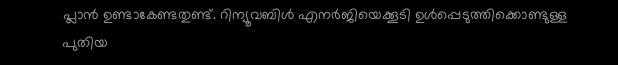പ്ലാന്‍ ഉണ്ടാകേണ്ടതുണ്ട്. റിന്യൂവബിള്‍ എനര്‍ജിയെക്കൂടി ഉള്‍പ്പെടുത്തിക്കൊണ്ടുള്ള പുതിയ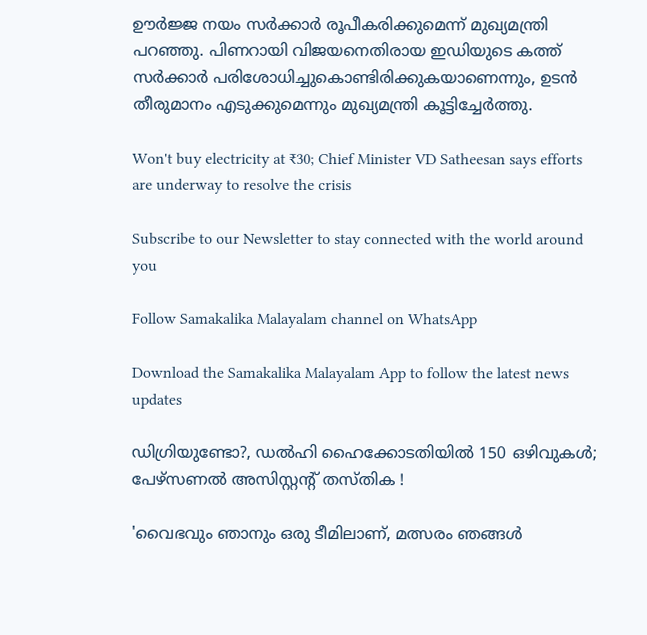ഊര്‍ജ്ജ നയം സര്‍ക്കാര്‍ രൂപീകരിക്കുമെന്ന് മുഖ്യമന്ത്രി പറഞ്ഞു. പിണറായി വിജയനെതിരായ ഇഡിയുടെ കത്ത് സര്‍ക്കാര്‍ പരിശോധിച്ചുകൊണ്ടിരിക്കുകയാണെന്നും, ഉടന്‍ തീരുമാനം എടുക്കുമെന്നും മുഖ്യമന്ത്രി കൂട്ടിച്ചേര്‍ത്തു.

Won't buy electricity at ₹30; Chief Minister VD Satheesan says efforts are underway to resolve the crisis

Subscribe to our Newsletter to stay connected with the world around you

Follow Samakalika Malayalam channel on WhatsApp

Download the Samakalika Malayalam App to follow the latest news updates

ഡിഗ്രിയുണ്ടോ?, ഡൽഹി ഹൈക്കോടതിയിൽ 150 ഒഴിവുകൾ; പേഴ്‌സണൽ അസിസ്റ്റന്റ് തസ്തിക !

'വൈഭവും ഞാനും ഒരു ടീമിലാണ്, മത്സരം ഞങ്ങള്‍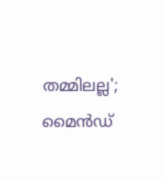തമ്മിലല്ല'; മൈന്‍ഡ്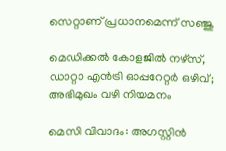സെറ്റാണ് പ്രധാനമെന്ന് സഞ്ജു

മെഡിക്കൽ കോളജിൽ നഴ്സ്, ഡാറ്റാ എൻട്രി ഓപ്പറേറ്റർ ഒഴിവ്; അഭിമുഖം വഴി നിയമനം

മെസി വിവാദം: അഗസ്റ്റിൻ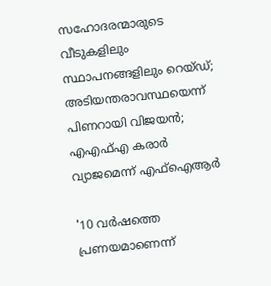സഹോദരന്മാരുടെ വീടുകളിലും സ്ഥാപനങ്ങളിലും റെയ്ഡ്; അടിയന്തരാവസ്ഥയെന്ന് പിണറായി വിജയൻ; എഎഫ്എ കരാർ വ്യാജമെന്ന് എഫ്ഐആർ

'10 വർഷത്തെ പ്രണയമാണെന്ന്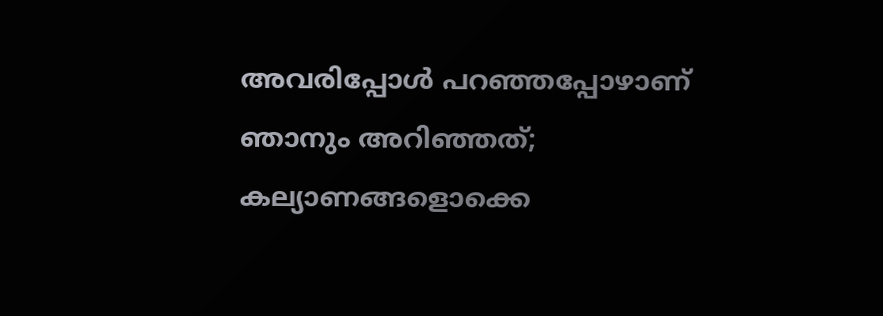അവരിപ്പോൾ പറഞ്ഞപ്പോഴാണ് ഞാനും അറിഞ്ഞത്; കല്യാണങ്ങളൊക്കെ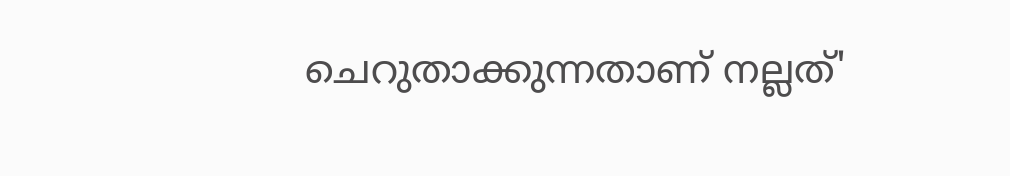ചെറുതാക്കുന്നതാണ് നല്ലത്'